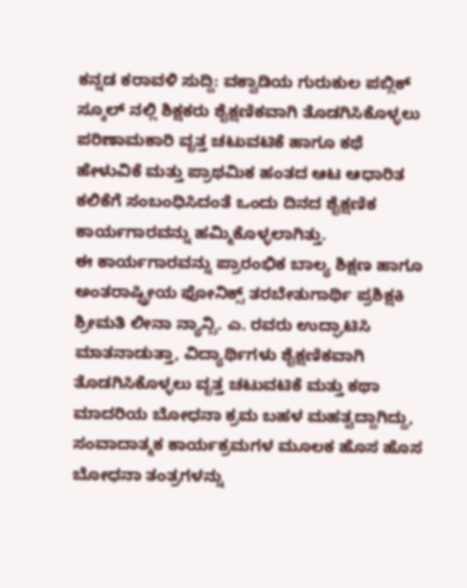ಕನ್ನಡ ಕರಾವಳಿ ಸುದ್ದಿ: ವಕ್ವಾಡಿಯ ಗುರುಕುಲ ಪಬ್ಲಿಕ್ ಸ್ಕೂಲ್ ನಲ್ಲಿ ಶಿಕ್ಷಕರು ಶೈಕ್ಷಣಿಕವಾಗಿ ತೊಡಗಿಸಿಕೊಳ್ಳಲು ಪರಿಣಾಮಕಾರಿ ವೃತ್ತ ಚಟುವಟಿಕೆ ಹಾಗೂ ಕಥೆ ಹೇಳುವಿಕೆ ಮತ್ತು ಪ್ರಾಥಮಿಕ ಹಂತದ ಆಟ ಆಧಾರಿತ ಕಲಿಕೆಗೆ ಸಂಬಂಧಿಸಿದಂತೆ ಒಂದು ದಿನದ ಶೈಕ್ಷಣಿಕ ಕಾರ್ಯಗಾರವನ್ನು ಹಮ್ಮಿಕೊಳ್ಳಲಾಗಿತ್ತು.
ಈ ಕಾರ್ಯಗಾರವನ್ನು ಪ್ರಾರಂಭಿಕ ಬಾಲ್ಯ ಶಿಕ್ಷಣ ಹಾಗೂ ಅಂತರಾಷ್ಟ್ರೀಯ ಫೋನಿಕ್ಸ್ ತರಬೇತುಗಾರ್ಥಿ ಪ್ರಶಿಕ್ಷಕಿ ಶ್ರೀಮತಿ ಲೀನಾ ನ್ಯಾನ್ಸಿ. ಎ. ರವರು ಉದ್ಘಾಟಿಸಿ ಮಾತನಾಡುತ್ತಾ, ವಿದ್ಯಾರ್ಥಿಗಳು ಶೈಕ್ಷಣಿಕವಾಗಿ ತೊಡಗಿಸಿಕೊಳ್ಳಲು ವೃತ್ತ ಚಟುವಟಿಕೆ ಮತ್ತು ಕಥಾ ಮಾದರಿಯ ಬೋಧನಾ ಕ್ರಮ ಬಹಳ ಮಹತ್ವದ್ದಾಗಿದ್ದು, ಸಂವಾದಾತ್ಮಕ ಕಾರ್ಯಕ್ರಮಗಳ ಮೂಲಕ ಹೊಸ ಹೊಸ ಬೋಧನಾ ತಂತ್ರಗಳನ್ನು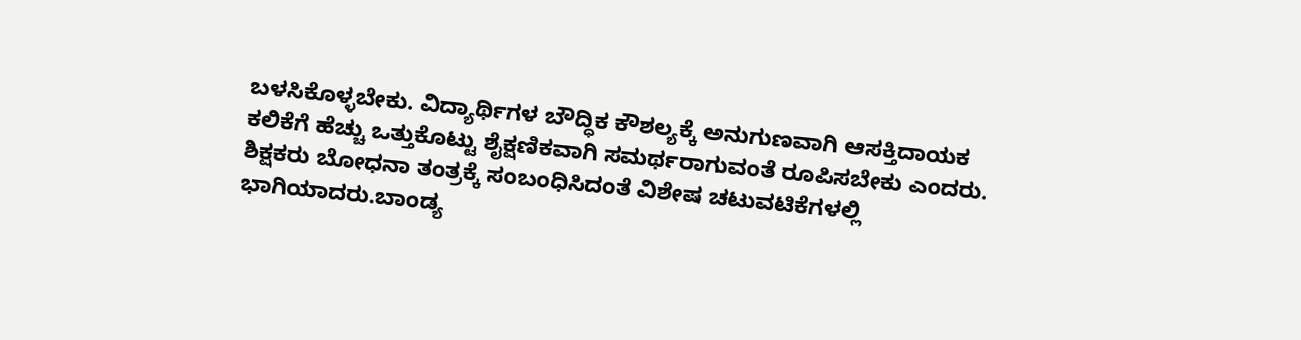ಬಳಸಿಕೊಳ್ಳಬೇಕು. ವಿದ್ಯಾರ್ಥಿಗಳ ಬೌದ್ಧಿಕ ಕೌಶಲ್ಯಕ್ಕೆ ಅನುಗುಣವಾಗಿ ಆಸಕ್ತಿದಾಯಕ ಕಲಿಕೆಗೆ ಹೆಚ್ಚು ಒತ್ತುಕೊಟ್ಟು ಶೈಕ್ಷಣಿಕವಾಗಿ ಸಮರ್ಥರಾಗುವಂತೆ ರೂಪಿಸಬೇಕು ಎಂದರು.
ಶಿಕ್ಷಕರು ಬೋಧನಾ ತಂತ್ರಕ್ಕೆ ಸಂಬಂಧಿಸಿದಂತೆ ವಿಶೇಷ ಚಟುವಟಿಕೆಗಳಲ್ಲಿ ಭಾಗಿಯಾದರು.ಬಾಂಡ್ಯ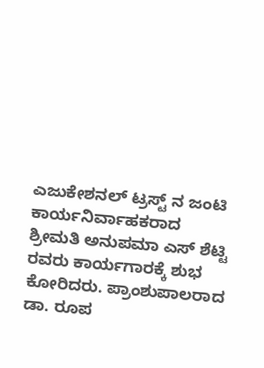ಎಜುಕೇಶನಲ್ ಟ್ರಸ್ಟ್ ನ ಜಂಟಿ ಕಾರ್ಯನಿರ್ವಾಹಕರಾದ ಶ್ರೀಮತಿ ಅನುಪಮಾ ಎಸ್ ಶೆಟ್ಟಿ ರವರು ಕಾರ್ಯಗಾರಕ್ಕೆ ಶುಭ ಕೋರಿದರು. ಪ್ರಾಂಶುಪಾಲರಾದ ಡಾ. ರೂಪ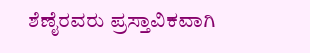ಶೆಣೈರವರು ಪ್ರಸ್ತಾವಿಕವಾಗಿ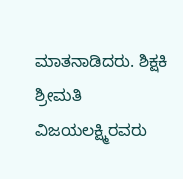ಮಾತನಾಡಿದರು. ಶಿಕ್ಷಕಿ ಶ್ರೀಮತಿ ವಿಜಯಲಕ್ಷ್ಮಿರವರು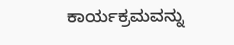ಕಾರ್ಯಕ್ರಮವನ್ನು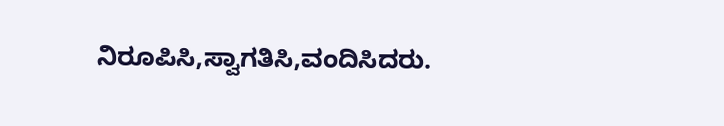ನಿರೂಪಿಸಿ,ಸ್ವಾಗತಿಸಿ,ವಂದಿಸಿದರು.